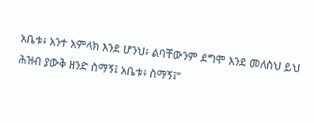አቤቱ፥ አንተ አምላክ እንደ ሆንህ፥ ልባቸውንም ደግሞ እንደ መለስህ ይህ ሕዝብ ያውቅ ዘንድ ስማኝ፤ አቤቱ፥ ስማኝ፤”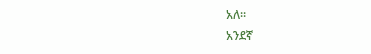አለ።
አንደኛ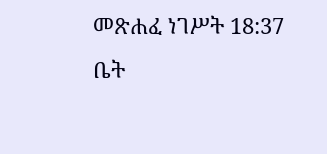መጽሐፈ ነገሥት 18:37
ቤት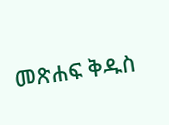መጽሐፍ ቅዱስ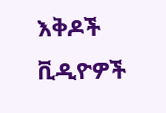እቅዶች
ቪዲዮዎች